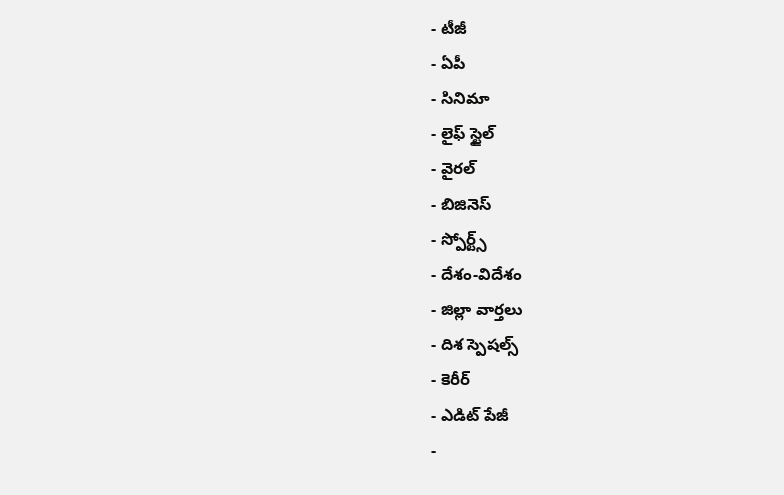- టీజీ
- ఏపీ
- సినిమా
- లైఫ్ స్టైల్
- వైరల్
- బిజినెస్
- స్పోర్ట్స్
- దేశం-విదేశం
- జిల్లా వార్తలు
- దిశ స్పెషల్స్
- కెరీర్
- ఎడిట్ పేజీ
-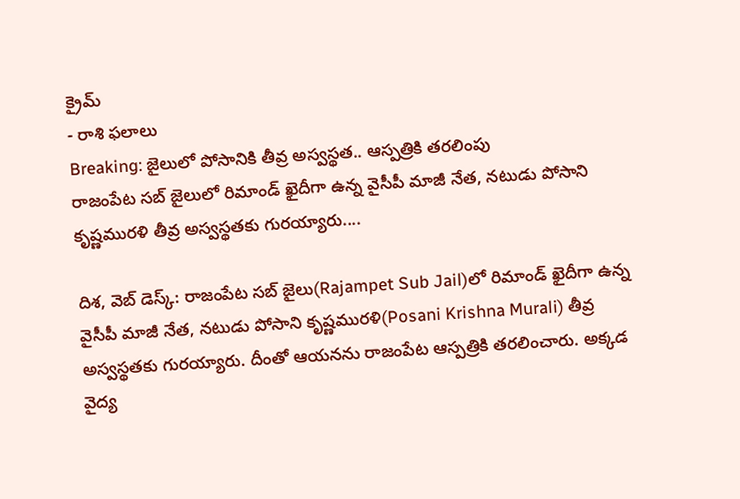క్రైమ్
- రాశి ఫలాలు
Breaking: జైలులో పోసానికి తీవ్ర అస్వస్థత.. ఆస్పత్రికి తరలింపు
రాజంపేట సబ్ జైలులో రిమాండ్ ఖైదీగా ఉన్న వైసీపీ మాజీ నేత, నటుడు పోసాని కృష్ణమురళి తీవ్ర అస్వస్థతకు గురయ్యారు....

దిశ, వెబ్ డెస్క్: రాజంపేట సబ్ జైలు(Rajampet Sub Jail)లో రిమాండ్ ఖైదీగా ఉన్న వైసీపీ మాజీ నేత, నటుడు పోసాని కృష్ణమురళి(Posani Krishna Murali) తీవ్ర అస్వస్థతకు గురయ్యారు. దీంతో ఆయనను రాజంపేట ఆస్పత్రికి తరలించారు. అక్కడ వైద్య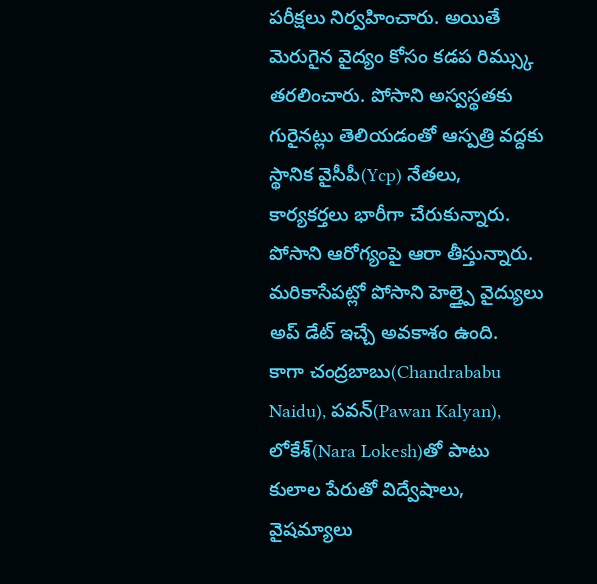పరీక్షలు నిర్వహించారు. అయితే మెరుగైన వైద్యం కోసం కడప రిమ్స్కు తరలించారు. పోసాని అస్వస్థతకు గురైనట్లు తెలియడంతో ఆస్పత్రి వద్దకు స్థానిక వైసీపీ(Ycp) నేతలు, కార్యకర్తలు భారీగా చేరుకున్నారు. పోసాని ఆరోగ్యంపై ఆరా తీస్తున్నారు. మరికాసేపట్లో పోసాని హెల్త్పై వైద్యులు అప్ డేట్ ఇచ్చే అవకాశం ఉంది.
కాగా చంద్రబాబు(Chandrababu Naidu), పవన్(Pawan Kalyan), లోకేశ్(Nara Lokesh)తో పాటు కులాల పేరుతో విద్వేషాలు, వైషమ్యాలు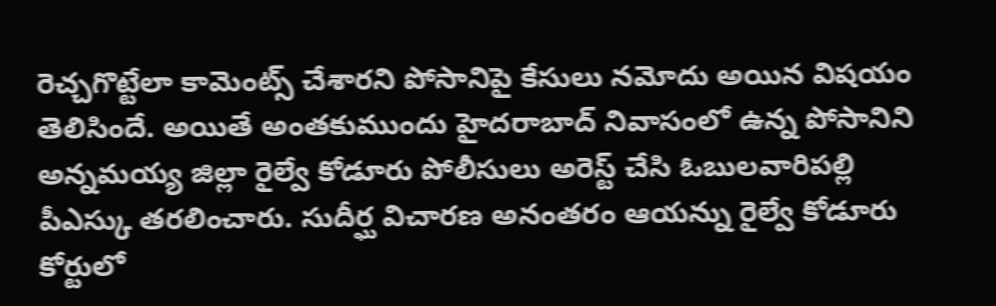రెచ్చగొట్టేలా కామెంట్స్ చేశారని పోసానిపై కేసులు నమోదు అయిన విషయం తెలిసిందే. అయితే అంతకుముందు హైదరాబాద్ నివాసంలో ఉన్న పోసానిని అన్నమయ్య జిల్లా రైల్వే కోడూరు పోలీసులు అరెస్ట్ చేసి ఓబులవారిపల్లి పీఎస్కు తరలించారు. సుదీర్ఘ విచారణ అనంతరం ఆయన్ను రైల్వే కోడూరు కోర్టులో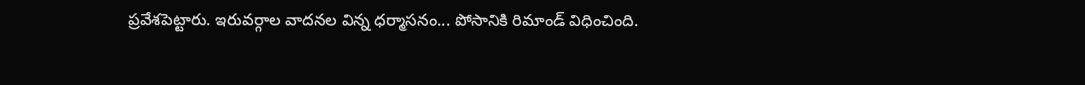ప్రవేశపెట్టారు. ఇరువర్గాల వాదనల విన్న ధర్మాసనం... పోసానికి రిమాండ్ విధించింది.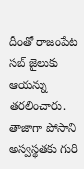దీంతో రాజంపేట సబ్ జైలుకు ఆయన్ను తరలించారు. తాజాగా పోసాని అస్వస్థతకు గురి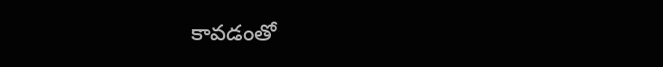కావడంతో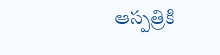ఆస్పత్రికి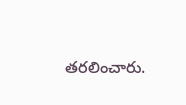తరలించారు.